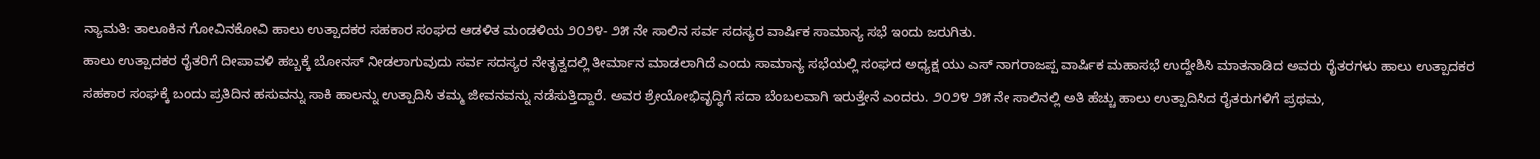ನ್ಯಾಮತಿ: ತಾಲೂಕಿನ ಗೋವಿನಕೋವಿ ಹಾಲು ಉತ್ಪಾದಕರ ಸಹಕಾರ ಸಂಘದ ಆಡಳಿತ ಮಂಡಳಿಯ ೨೦೨೪- ೨೫ ನೇ ಸಾಲಿನ ಸರ್ವ ಸದಸ್ಯರ ವಾರ್ಷಿಕ ಸಾಮಾನ್ಯ ಸಭೆ ಇಂದು ಜರುಗಿತು.
ಹಾಲು ಉತ್ಪಾದಕರ ರೈತರಿಗೆ ದೀಪಾವಳಿ ಹಬ್ಬಕ್ಕೆ ಬೋನಸ್ ನೀಡಲಾಗುವುದು ಸರ್ವ ಸದಸ್ಯರ ನೇತೃತ್ವದಲ್ಲಿ ತೀರ್ಮಾನ ಮಾಡಲಾಗಿದೆ ಎಂದು ಸಾಮಾನ್ಯ ಸಭೆಯಲ್ಲಿ ಸಂಘದ ಅಧ್ಯಕ್ಷ ಯು ಎಸ್ ನಾಗರಾಜಪ್ಪ ವಾರ್ಷಿಕ ಮಹಾಸಭೆ ಉದ್ದೇಶಿಸಿ ಮಾತನಾಡಿದ ಅವರು ರೈತರಗಳು ಹಾಲು ಉತ್ಪಾದಕರ ಸಹಕಾರ ಸಂಘಕ್ಕೆ ಬಂದು ಪ್ರತಿದಿನ ಹಸುವನ್ನು ಸಾಕಿ ಹಾಲನ್ನು ಉತ್ಪಾದಿಸಿ ತಮ್ಮ ಜೀವನವನ್ನು ನಡೆಸುತ್ತಿದ್ದಾರೆ. ಅವರ ಶ್ರೇಯೋಭಿವೃದ್ಧಿಗೆ ಸದಾ ಬೆಂಬಲವಾಗಿ ಇರುತ್ತೇನೆ ಎಂದರು. ೨೦೨೪ ೨೫ ನೇ ಸಾಲಿನಲ್ಲಿ ಅತಿ ಹೆಚ್ಚು ಹಾಲು ಉತ್ಪಾದಿಸಿದ ರೈತರುಗಳಿಗೆ ಪ್ರಥಮ,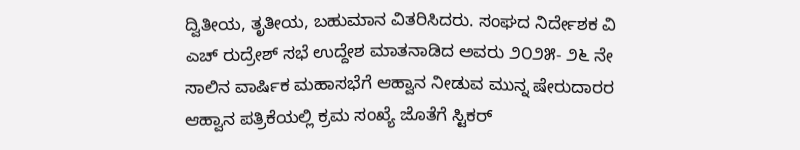ದ್ವಿತೀಯ, ತೃತೀಯ, ಬಹುಮಾನ ವಿತರಿಸಿದರು. ಸಂಘದ ನಿರ್ದೇಶಕ ವಿ ಎಚ್ ರುದ್ರೇಶ್ ಸಭೆ ಉದ್ದೇಶ ಮಾತನಾಡಿದ ಅವರು ೨೦೨೫- ೨೬ ನೇ ಸಾಲಿನ ವಾರ್ಷಿಕ ಮಹಾಸಭೆಗೆ ಆಹ್ವಾನ ನೀಡುವ ಮುನ್ನ ಷೇರುದಾರರ ಆಹ್ವಾನ ಪತ್ರಿಕೆಯಲ್ಲಿ ಕ್ರಮ ಸಂಖ್ಯೆ ಜೊತೆಗೆ ಸ್ಟಿಕರ್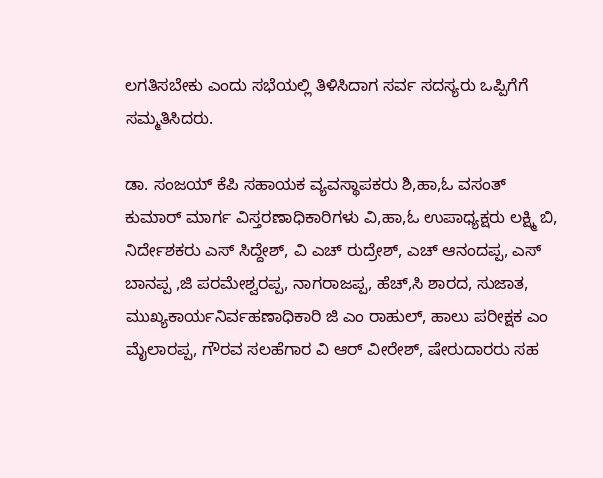ಲಗತಿಸಬೇಕು ಎಂದು ಸಭೆಯಲ್ಲಿ ತಿಳಿಸಿದಾಗ ಸರ್ವ ಸದಸ್ಯರು ಒಪ್ಪಿಗೆಗೆ ಸಮ್ಮತಿಸಿದರು.

ಡಾ. ಸಂಜಯ್ ಕೆಪಿ ಸಹಾಯಕ ವ್ಯವಸ್ಥಾಪಕರು ಶಿ,ಹಾ,ಓ ವಸಂತ್ ಕುಮಾರ್ ಮಾರ್ಗ ವಿಸ್ತರಣಾಧಿಕಾರಿಗಳು ವಿ,ಹಾ,ಓ ಉಪಾಧ್ಯಕ್ಷರು ಲಕ್ಷ್ಮಿ ಬಿ, ನಿರ್ದೇಶಕರು ಎಸ್ ಸಿದ್ದೇಶ್, ವಿ ಎಚ್ ರುದ್ರೇಶ್, ಎಚ್ ಆನಂದಪ್ಪ, ಎಸ್ ಬಾನಪ್ಪ ,ಜಿ ಪರಮೇಶ್ವರಪ್ಪ, ನಾಗರಾಜಪ್ಪ, ಹೆಚ್,ಸಿ ಶಾರದ, ಸುಜಾತ, ಮುಖ್ಯಕಾರ್ಯನಿರ್ವಹಣಾಧಿಕಾರಿ ಜಿ ಎಂ ರಾಹುಲ್, ಹಾಲು ಪರೀಕ್ಷಕ ಎಂ ಮೈಲಾರಪ್ಪ, ಗೌರವ ಸಲಹೆಗಾರ ವಿ ಆರ್ ವೀರೇಶ್, ಷೇರುದಾರರು ಸಹ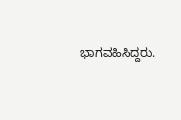ಭಾಗವಹಿಸಿದ್ದರು.